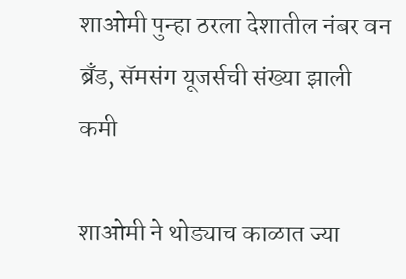शाओमी पुन्हा ठरला देशातील नंबर वन ब्रँड, सॅमसंग यूजर्सची संख्या झाली कमी

शाओमी ने थोड्याच काळात ज्या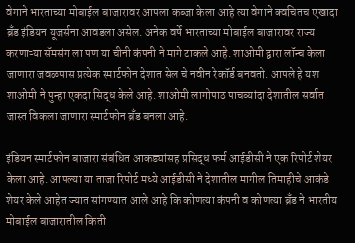वेगाने भारताच्या मोबाईल बाजारावर आपला कब्जा केला आहे त्या वेगाने क्वचितच एखादा ब्रँड इंडियन यूजर्सना आवडला असेल. अनेक वर्षे भारताच्या मोबाईल बाजारावर राज्य करणाऱ्या सॅमसंग ला पण या चीनी कंपनी ने मागे टाकले आहे. शाओमी द्वारा लॉन्च केला जाणारा जवळपास प्रत्येक स्मार्टफोन देशात सेल चे नवीन रेकॉर्ड बनवतो. आपले हे यश शाओमी ने पुन्हा एकदा सिद्ध केले आहे. शाओमी लागोपाठ पाचव्यांदा देशातील सर्वात जास्त विकला जाणारा स्मार्टफोन ब्रँड बनला आहे.

इंडियन स्मार्टफोन बाजारा संबंधित आकड्यांसह प्रसिद्ध फर्म आईडीसी ने एक रिपोर्ट शेयर केला आहे. आपल्या या ताजा रिपोर्ट मध्ये आईडीसी ने देशातील मागील तिमाहीचे आकंडे शेयर केले आहेत ज्यात सांगण्यात आले आहे कि कोणत्या कंपनी व कोणत्या ब्रँड ने भारतीय मोबाईल बाजारातील किती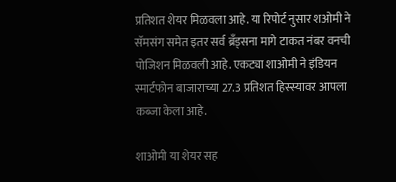प्रतिशत शेयर मिळवला आहे. या रिपोर्ट नुसार शओमी ने सॅमसंग समेत इतर सर्व ब्रँड्सना मागे टाकत नंबर वनची पोजिशन मिळवली आहे. एकट्या शाओमी ने इंडियन स्मार्टफोन बाजाराच्या 27.3 प्रतिशत हिस्स्यावर आपला कब्जा केला आहे.

शाओमी या शेयर सह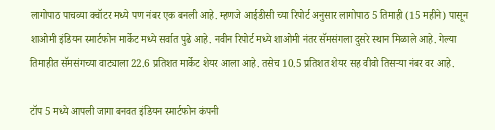लागोपाठ पाचव्या क्वॉटर मध्ये पण नंबर एक बनली आहे. म्हणजे आईडीसी च्या रिपोर्ट अनुसार लागोपाठ 5 तिमाही (15 महीने) पासून शाओमी इंडियन स्मार्टफोन मार्केट मध्ये सर्वात पुढे आहे. नवीन रिपोर्ट मध्ये शाओमी नंतर सॅमसंगला दुसरे स्थान मिळाले आहे. गेल्या तिमाहीत सॅमसंगच्या वाट्याला 22.6 प्रतिशत मार्केट शेयर आला आहे. तसेच 10.5 प्रतिशत शेयर सह वीवो तिसऱ्या नंबर वर आहे.

टॉप 5 मध्ये आपली जागा बनवत इंडियन स्मार्टफोन कंपनी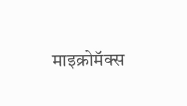माइक्रोमॅक्स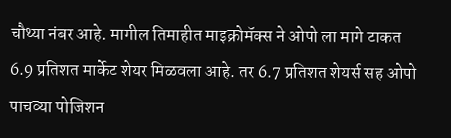चौथ्या नंबर आहे. मागील तिमाहीत माइक्रोमॅक्स ने ओपो ला मागे टाकत 6.9 प्रतिशत मार्केट शेयर मिळवला आहे. तर 6.7 प्रतिशत शेयर्स सह ओपो पाचव्या पोजिशन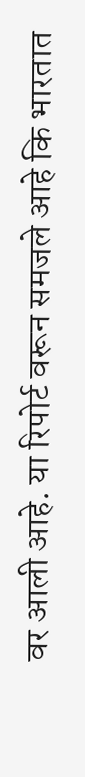वर आली आहे. या रिपोर्ट वरून समजले आहे कि भारतात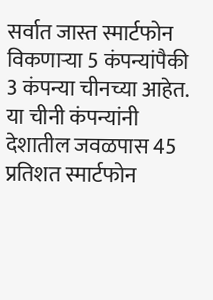सर्वात जास्त स्मार्टफोन विकणाऱ्या 5 कंपन्यांपैकी 3 कंपन्या चीनच्या आहेत. या चीनी कंपन्यांनी देशातील जवळपास 45 प्रतिशत स्मार्टफोन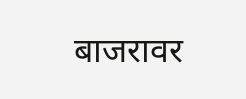बाजरावर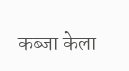कब्जा केला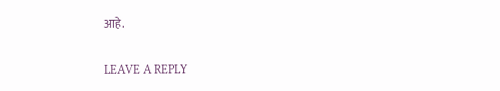आहे.

LEAVE A REPLY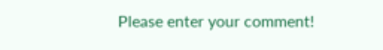Please enter your comment!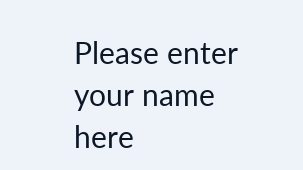Please enter your name here